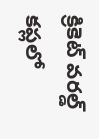క్రికెట్ వరల్డ్ కప్లలో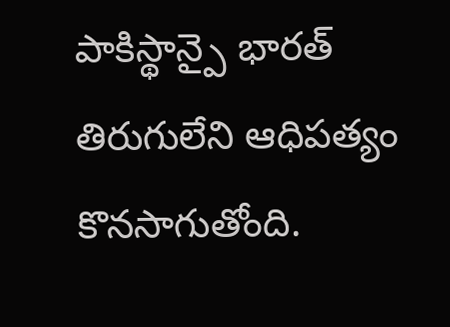పాకిస్థాన్పై భారత్ తిరుగులేని ఆధిపత్యం కొనసాగుతోంది.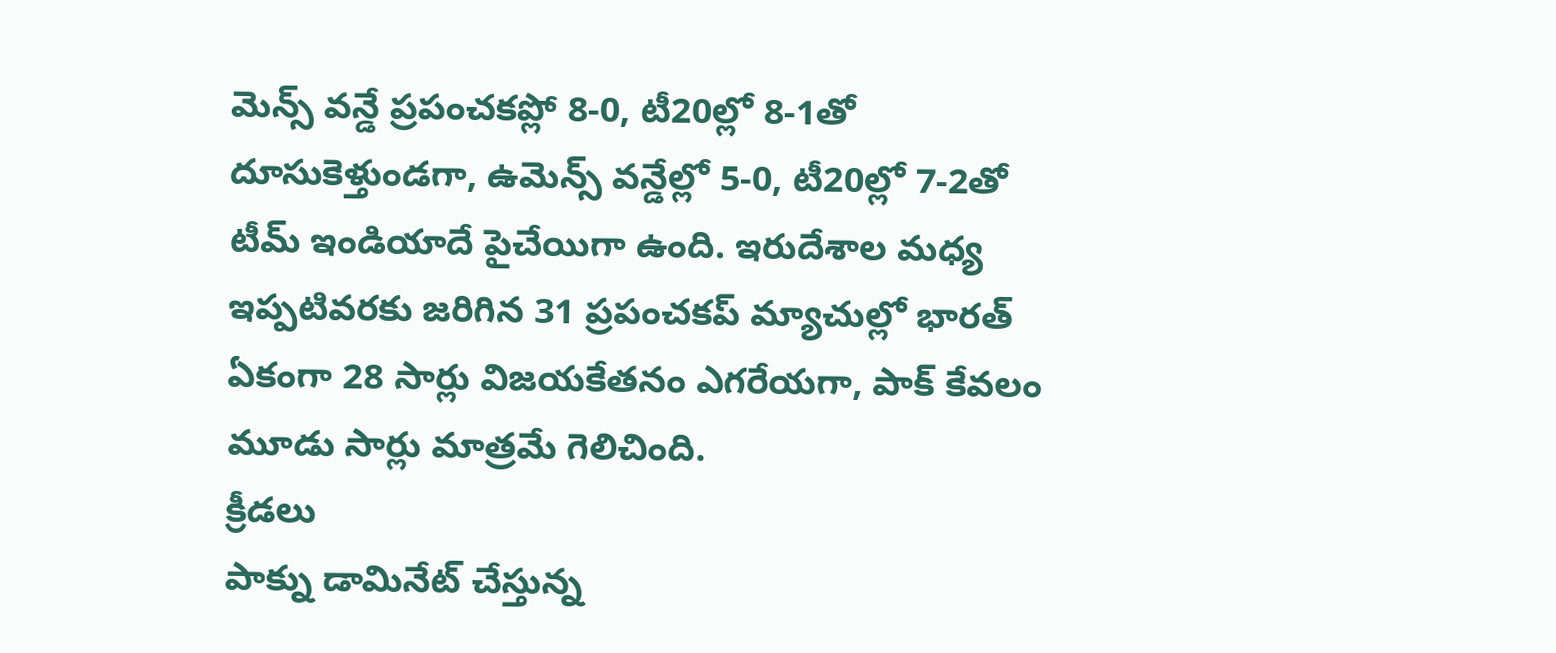మెన్స్ వన్డే ప్రపంచకప్లో 8-0, టీ20ల్లో 8-1తో దూసుకెళ్తుండగా, ఉమెన్స్ వన్డేల్లో 5-0, టీ20ల్లో 7-2తో టీమ్ ఇండియాదే పైచేయిగా ఉంది. ఇరుదేశాల మధ్య ఇప్పటివరకు జరిగిన 31 ప్రపంచకప్ మ్యాచుల్లో భారత్ ఏకంగా 28 సార్లు విజయకేతనం ఎగరేయగా, పాక్ కేవలం మూడు సార్లు మాత్రమే గెలిచింది.
క్రీడలు
పాక్ను డామినేట్ చేస్తున్న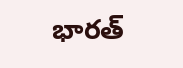భారత్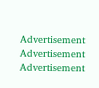Advertisement
Advertisement
Advertisement